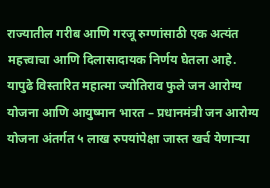राज्यातील गरीब आणि गरजू रुग्णांसाठी एक अत्यंत महत्त्वाचा आणि दिलासादायक निर्णय घेतला आहे. यापुढे विस्तारित महात्मा ज्योतिराव फुले जन आरोग्य योजना आणि आयुष्मान भारत – प्रधानमंत्री जन आरोग्य योजना अंतर्गत ५ लाख रुपयांपेक्षा जास्त खर्च येणाऱ्या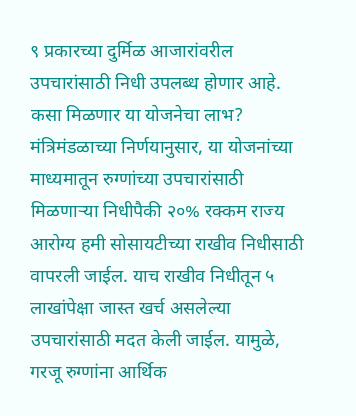९ प्रकारच्या दुर्मिळ आजारांवरील उपचारांसाठी निधी उपलब्ध होणार आहे.
कसा मिळणार या योजनेचा लाभ?
मंत्रिमंडळाच्या निर्णयानुसार, या योजनांच्या माध्यमातून रुग्णांच्या उपचारांसाठी मिळणाऱ्या निधीपैकी २०% रक्कम राज्य आरोग्य हमी सोसायटीच्या राखीव निधीसाठी वापरली जाईल. याच राखीव निधीतून ५ लाखांपेक्षा जास्त खर्च असलेल्या उपचारांसाठी मदत केली जाईल. यामुळे, गरजू रुग्णांना आर्थिक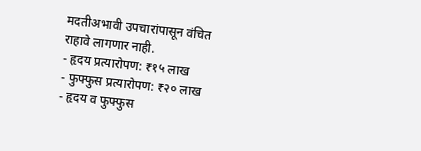मदतीअभावी उपचारांपासून वंचित राहावे लागणार नाही.
- हृदय प्रत्यारोपण: ₹१५ लाख
- फुफ्फुस प्रत्यारोपण: ₹२० लाख
- हृदय व फुफ्फुस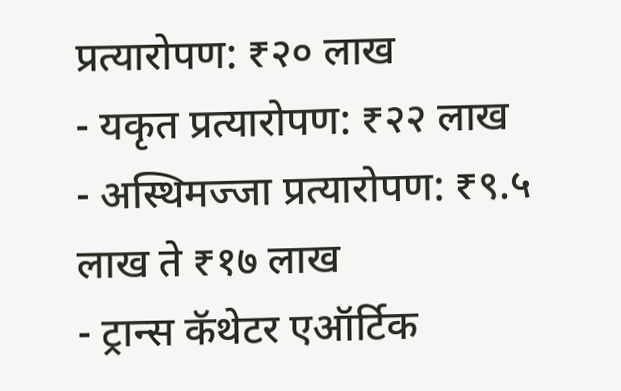प्रत्यारोपण: ₹२० लाख
- यकृत प्रत्यारोपण: ₹२२ लाख
- अस्थिमज्जा प्रत्यारोपण: ₹९.५ लाख ते ₹१७ लाख
- ट्रान्स कॅथेटर एऑर्टिक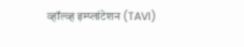व्हॉल्व्ह इम्प्लांटेशन (TAVI)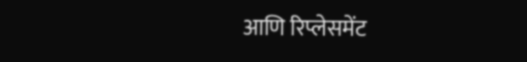आणि रिप्लेसमेंट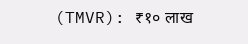(TMVR): ₹१० लाख